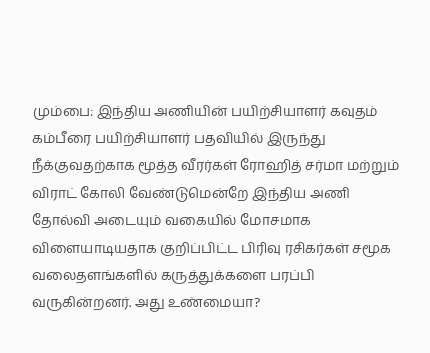மும்பை: இந்திய அணியின் பயிற்சியாளர் கவுதம் கம்பீரை பயிற்சியாளர் பதவியில் இருந்து நீக்குவதற்காக மூத்த வீரர்கள் ரோஹித் சர்மா மற்றும் விராட் கோலி வேண்டுமென்றே இந்திய அணி தோல்வி அடையும் வகையில் மோசமாக விளையாடியதாக குறிப்பிட்ட பிரிவு ரசிகர்கள் சமூக வலைதளங்களில் கருத்துக்களை பரப்பி வருகின்றனர். அது உண்மையா?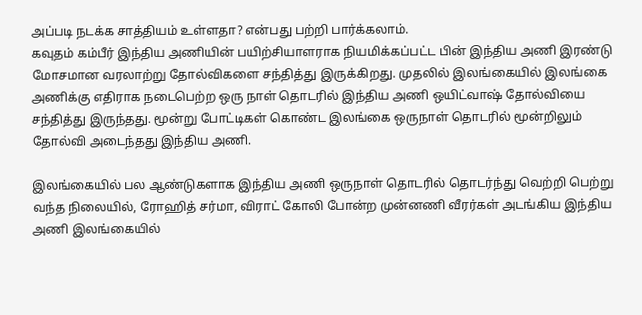அப்படி நடக்க சாத்தியம் உள்ளதா? என்பது பற்றி பார்க்கலாம்.
கவுதம் கம்பீர் இந்திய அணியின் பயிற்சியாளராக நியமிக்கப்பட்ட பின் இந்திய அணி இரண்டு மோசமான வரலாற்று தோல்விகளை சந்தித்து இருக்கிறது. முதலில் இலங்கையில் இலங்கை அணிக்கு எதிராக நடைபெற்ற ஒரு நாள் தொடரில் இந்திய அணி ஒயிட்வாஷ் தோல்வியை சந்தித்து இருந்தது. மூன்று போட்டிகள் கொண்ட இலங்கை ஒருநாள் தொடரில் மூன்றிலும் தோல்வி அடைந்தது இந்திய அணி.

இலங்கையில் பல ஆண்டுகளாக இந்திய அணி ஒருநாள் தொடரில் தொடர்ந்து வெற்றி பெற்று வந்த நிலையில், ரோஹித் சர்மா, விராட் கோலி போன்ற முன்னணி வீரர்கள் அடங்கிய இந்திய அணி இலங்கையில்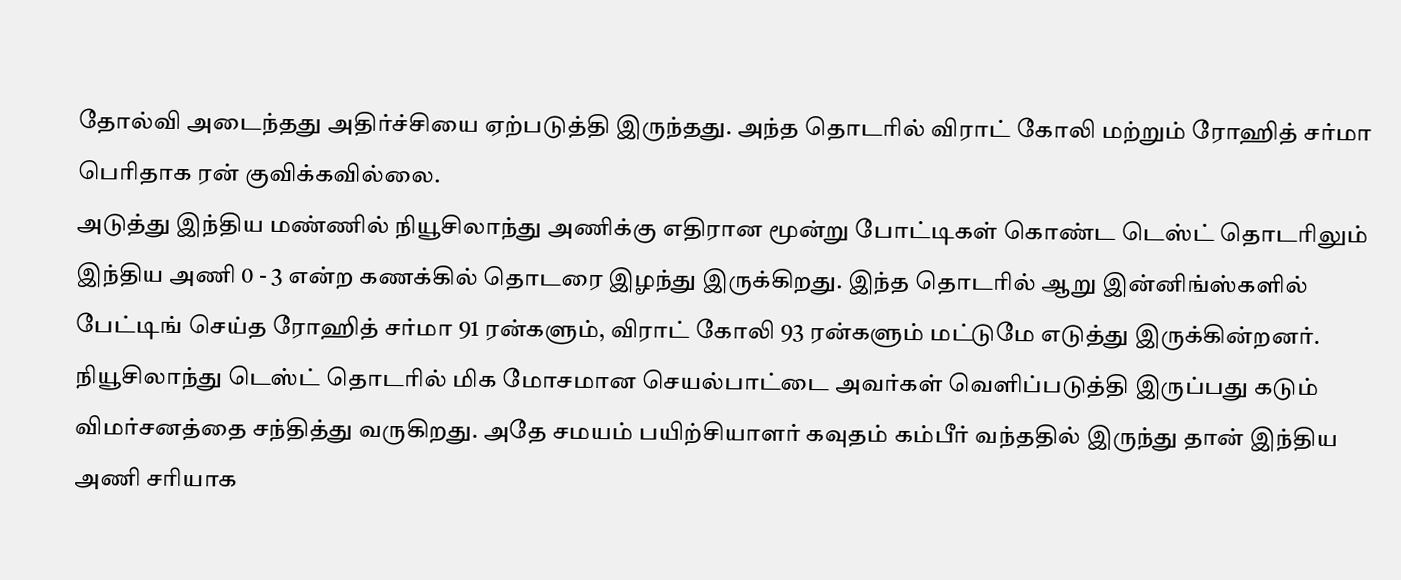தோல்வி அடைந்தது அதிர்ச்சியை ஏற்படுத்தி இருந்தது. அந்த தொடரில் விராட் கோலி மற்றும் ரோஹித் சர்மா பெரிதாக ரன் குவிக்கவில்லை.
அடுத்து இந்திய மண்ணில் நியூசிலாந்து அணிக்கு எதிரான மூன்று போட்டிகள் கொண்ட டெஸ்ட் தொடரிலும் இந்திய அணி 0 - 3 என்ற கணக்கில் தொடரை இழந்து இருக்கிறது. இந்த தொடரில் ஆறு இன்னிங்ஸ்களில் பேட்டிங் செய்த ரோஹித் சர்மா 91 ரன்களும், விராட் கோலி 93 ரன்களும் மட்டுமே எடுத்து இருக்கின்றனர்.
நியூசிலாந்து டெஸ்ட் தொடரில் மிக மோசமான செயல்பாட்டை அவர்கள் வெளிப்படுத்தி இருப்பது கடும் விமர்சனத்தை சந்தித்து வருகிறது. அதே சமயம் பயிற்சியாளர் கவுதம் கம்பீர் வந்ததில் இருந்து தான் இந்திய அணி சரியாக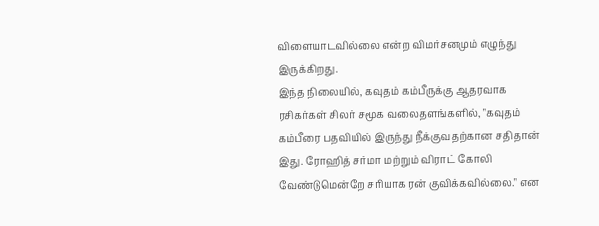விளையாடவில்லை என்ற விமர்சனமும் எழுந்து இருக்கிறது.
இந்த நிலையில், கவுதம் கம்பீருக்கு ஆதரவாக ரசிகர்கள் சிலர் சமூக வலைதளங்களில், "கவுதம் கம்பீரை பதவியில் இருந்து நீக்குவதற்கான சதிதான் இது. ரோஹித் சர்மா மற்றும் விராட் கோலி வேண்டுமென்றே சரியாக ரன் குவிக்கவில்லை." என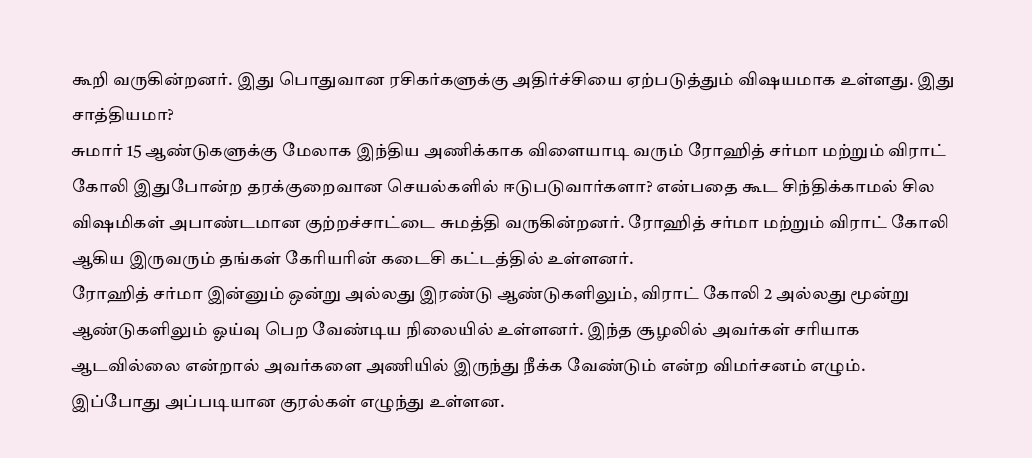கூறி வருகின்றனர். இது பொதுவான ரசிகர்களுக்கு அதிர்ச்சியை ஏற்படுத்தும் விஷயமாக உள்ளது. இது சாத்தியமா?
சுமார் 15 ஆண்டுகளுக்கு மேலாக இந்திய அணிக்காக விளையாடி வரும் ரோஹித் சர்மா மற்றும் விராட் கோலி இதுபோன்ற தரக்குறைவான செயல்களில் ஈடுபடுவார்களா? என்பதை கூட சிந்திக்காமல் சில விஷமிகள் அபாண்டமான குற்றச்சாட்டை சுமத்தி வருகின்றனர். ரோஹித் சர்மா மற்றும் விராட் கோலி ஆகிய இருவரும் தங்கள் கேரியரின் கடைசி கட்டத்தில் உள்ளனர்.
ரோஹித் சர்மா இன்னும் ஒன்று அல்லது இரண்டு ஆண்டுகளிலும், விராட் கோலி 2 அல்லது மூன்று ஆண்டுகளிலும் ஓய்வு பெற வேண்டிய நிலையில் உள்ளனர். இந்த சூழலில் அவர்கள் சரியாக ஆடவில்லை என்றால் அவர்களை அணியில் இருந்து நீக்க வேண்டும் என்ற விமர்சனம் எழும். இப்போது அப்படியான குரல்கள் எழுந்து உள்ளன.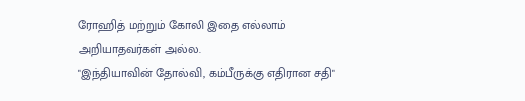ரோஹித் மற்றும் கோலி இதை எல்லாம் அறியாதவர்கள் அல்ல.
"இந்தியாவின் தோல்வி, கம்பீருக்கு எதிரான சதி"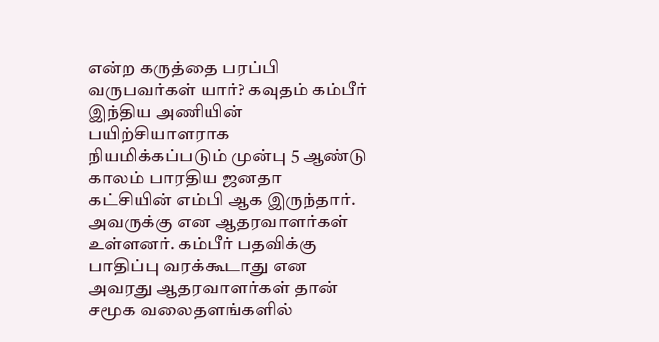என்ற கருத்தை பரப்பி வருபவர்கள் யார்? கவுதம் கம்பீர் இந்திய அணியின் பயிற்சியாளராக நியமிக்கப்படும் முன்பு 5 ஆண்டு காலம் பாரதிய ஜனதா கட்சியின் எம்பி ஆக இருந்தார். அவருக்கு என ஆதரவாளர்கள் உள்ளனர். கம்பீர் பதவிக்கு பாதிப்பு வரக்கூடாது என அவரது ஆதரவாளர்கள் தான் சமூக வலைதளங்களில்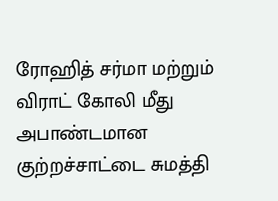ரோஹித் சர்மா மற்றும் விராட் கோலி மீது அபாண்டமான குற்றச்சாட்டை சுமத்தி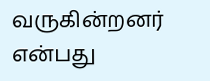வருகின்றனர் என்பது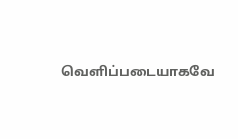வெளிப்படையாகவே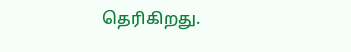தெரிகிறது.